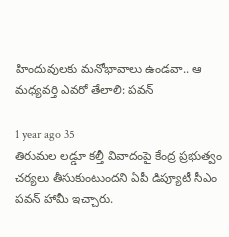హిందువులకు మనోభావాలు ఉండవా.. ఆ మధ్యవర్తి ఎవరో తేలాలి: పవన్

1 year ago 35
తిరుమల లడ్డూ కల్తీ వివాదంపై కేంద్ర ప్రభుత్వం చర్యలు తీసుకుంటుందని ఏపీ డిప్యూటీ సీఎం పవన్ హామీ ఇచ్చారు.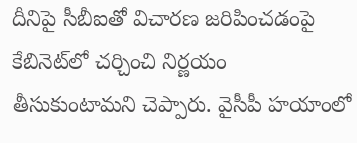దీనిపై సీబీఐతో విచారణ జరిపించడంపై కేబినెట్‌లో చర్చించి నిర్ణయం తీసుకుంటామని చెప్పారు. వైసీపీ హయాంలో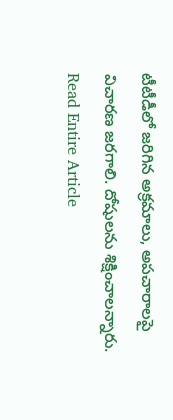టీటీడీలో జరిగిన అక్రమాలు, అపచారాలపై విచారణ జరగాలి. దోషులను శిక్షించాలన్నారు.
Read Entire Article